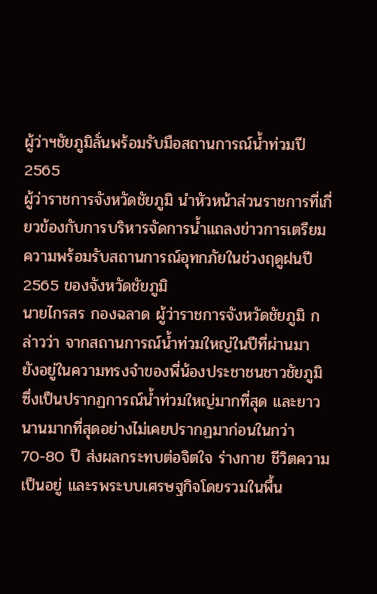ผู้ว่าฯชัยภูมิลั่นพร้อมรับมือสถานการณ์น้ำท่วมปี 2565
ผู้ว่าราชการจังหวัดชัยภูมิ นำหัวหน้าส่วนราชการที่เกี่ยวข้องกับการบริหารจัดการน้ำแถลงข่าวการเตรียมความพร้อมรับสถานการณ์อุทกภัยในช่วงฤดูฝนปี 2565 ของจังหวัดชัยภูมิ
นายไกรสร กองฉลาด ผู้ว่าราชการจังหวัดชัยภูมิ กล่าวว่า จากสถานการณ์น้ำท่วมใหญ่ในปีที่ผ่านมา ยังอยู่ในความทรงจำของพี่น้องประชาชนชาวชัยภูมิ ซึ่งเป็นปรากฏการณ์น้ำท่วมใหญ่มากที่สุด และยาวนานมากที่สุดอย่างไม่เคยปรากฏมาก่อนในกว่า70-80 ปี ส่งผลกระทบต่อจิตใจ ร่างกาย ชีวิตความเป็นอยู่ และรพระบบเศรษฐกิจโดยรวมในพื้น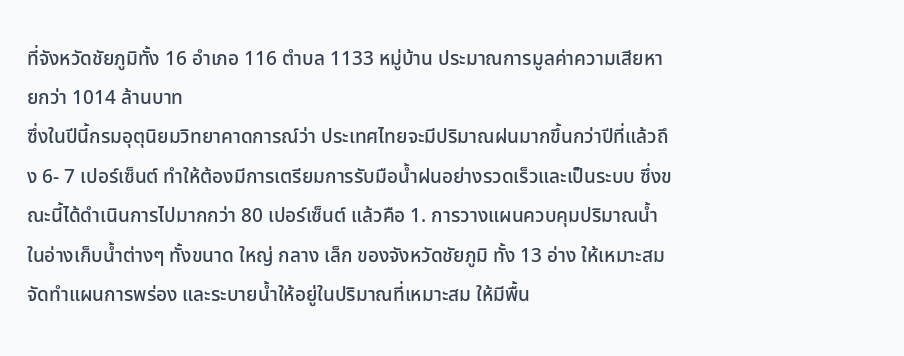ที่จังหวัดชัยภูมิทั้ง 16 อำเภอ 116 ตำบล 1133 หมู่บ้าน ประมาณการมูลค่าความเสียหายกว่า 1014 ล้านบาท
ซึ่งในปีนี้กรมอุตุนิยมวิทยาคาดการณ์ว่า ประเทศไทยจะมีปริมาณฝนมากขึ้นกว่าปีที่แล้วถึง 6- 7 เปอร์เซ็นต์ ทำให้ต้องมีการเตรียมการรับมือน้ำฝนอย่างรวดเร็วและเป็นระบบ ซึ่งขณะนี้ได้ดำเนินการไปมากกว่า 80 เปอร์เซ็นต์ แล้วคือ 1. การวางแผนควบคุมปริมาณน้ำในอ่างเก็บน้ำต่างๆ ทั้งขนาด ใหญ่ กลาง เล็ก ของจังหวัดชัยภูมิ ทั้ง 13 อ่าง ให้เหมาะสม จัดทำแผนการพร่อง และระบายน้ำให้อยู่ในปริมาณที่เหมาะสม ให้มีพื้น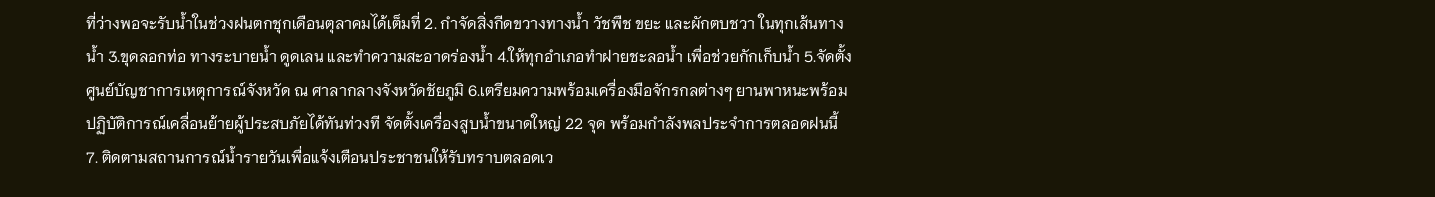ที่ว่างพอจะรับน้ำในช่วงฝนตกชุกเดือนตุลาคมได้เต็มที่ 2. กำจัดสิ่งกีดขวางทางน้ำ วัชพืช ขยะ และผักตบชวา ในทุกเส้นทางน้ำ 3.ขุดลอกท่อ ทางระบายน้ำ ดูดเลน และทำความสะอาดร่องน้ำ 4.ให้ทุกอำเภอทำฝายชะลอน้ำ เพื่อช่วยกักเก็บน้ำ 5.จัดตั้งศูนย์บัญชาการเหตุการณ์จังหวัด ณ ศาลากลางจังหวัดชัยภูมิ 6.เตรียมความพร้อมเครื่องมือจักรกลต่างๆ ยานพาหนะพร้อมปฏิบัติการณ์เคลื่อนย้ายผู้ประสบภัยได้ทันท่วงที จัดตั้งเครื่องสูบน้ำขนาดใหญ่ 22 จุด พร้อมกำลังพลประจำการตลอดฝนนี้ 7. ติดตามสถานการณ์น้ำรายวันเพื่อแจ้งเตือนประชาชนให้รับทราบตลอดเว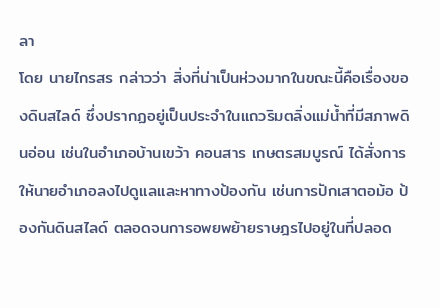ลา
โดย นายไกรสร กล่าวว่า สิ่งที่น่าเป็นห่วงมากในขณะนี้คือเรื่องของดินสไลด์ ซึ่งปรากฏอยู่เป็นประจำในแถวริมตลิ่งแม่น้ำที่มีสภาพดินอ่อน เช่นในอำเภอบ้านเขว้า คอนสาร เกษตรสมบูรณ์ ได้สั่งการให้นายอำเภอลงไปดูแลและหาทางป้องกัน เช่นการปักเสาตอม้อ ป้องกันดินสไลด์ ตลอดจนการอพยพย้ายราษฎรไปอยู่ในที่ปลอด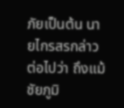ภัยเป็นต้น นายไกรสรกล่าวต่อไปว่า ถึงแม้ชัยภูมิ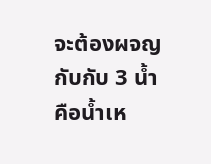จะต้องผจญกับกับ 3 น้ำ คือน้ำเห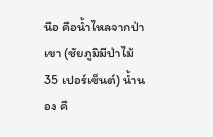นือ คือน้ำไหลจากป่าเขา (ชัยภูมิมีป่าไม้ 35 เปอร์เซ็นต์) น้ำนอง คื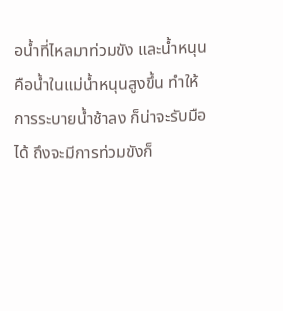อน้ำที่ไหลมาท่วมขัง และน้ำหนุน คือน้ำในแม่น้ำหนุนสูงขึ้น ทำให้การระบายน้ำช้าลง ก็น่าจะรับมือได้ ถึงจะมีการท่วมขังก็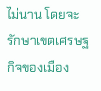ไม่นาน โดยจะรักษาเขตเศรษฐกิจของเมือง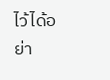ไว้ได้อย่า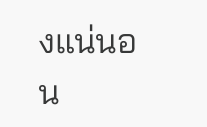งแน่นอน